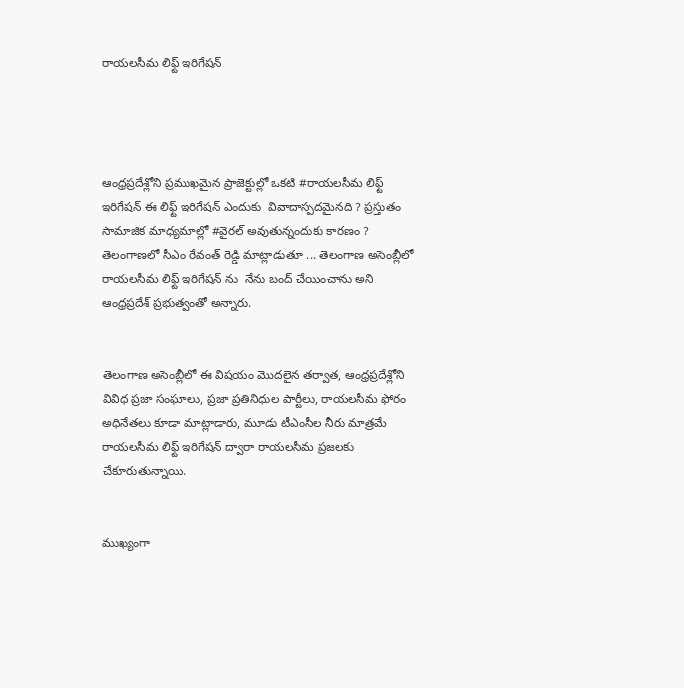రాయలసీమ లిఫ్ట్ ఇరిగేషన్




ఆంధ్రప్రదేశ్లోని ప్రముఖమైన ప్రాజెక్టుల్లో ఒకటి #రాయలసీమ లిఫ్ట్ ఇరిగేషన్ ఈ లిఫ్ట్ ఇరిగేషన్ ఎందుకు  వివాదాస్పదమైనది ? ప్రస్తుతం సామాజిక మాధ్యమాల్లో #వైరల్ అవుతున్నందుకు కారణం ? తెలంగాణలో సీఎం రేవంత్ రెడ్డి మాట్లాడుతూ ... తెలంగాణ అసెంబ్లీలో రాయలసీమ లిఫ్ట్ ఇరిగేషన్ ను  నేను బంద్ చేయించాను అని ఆంధ్రప్రదేశ్ ప్రభుత్వంతో అన్నారు.


తెలంగాణ అసెంబ్లీలో ఈ విషయం మొదలైన తర్వాత, ఆంధ్రప్రదేశ్లోని వివిధ ప్రజా సంఘాలు, ప్రజా ప్రతినిధుల పార్టీలు, రాయలసీమ ఫోరం అధినేతలు కూడా మాట్లాడారు, మూడు టీఎంసీల నీరు మాత్రమే రాయలసీమ లిఫ్ట్ ఇరిగేషన్ ద్వారా రాయలసీమ ప్రజలకు చేకూరుతున్నాయి.


ముఖ్యంగా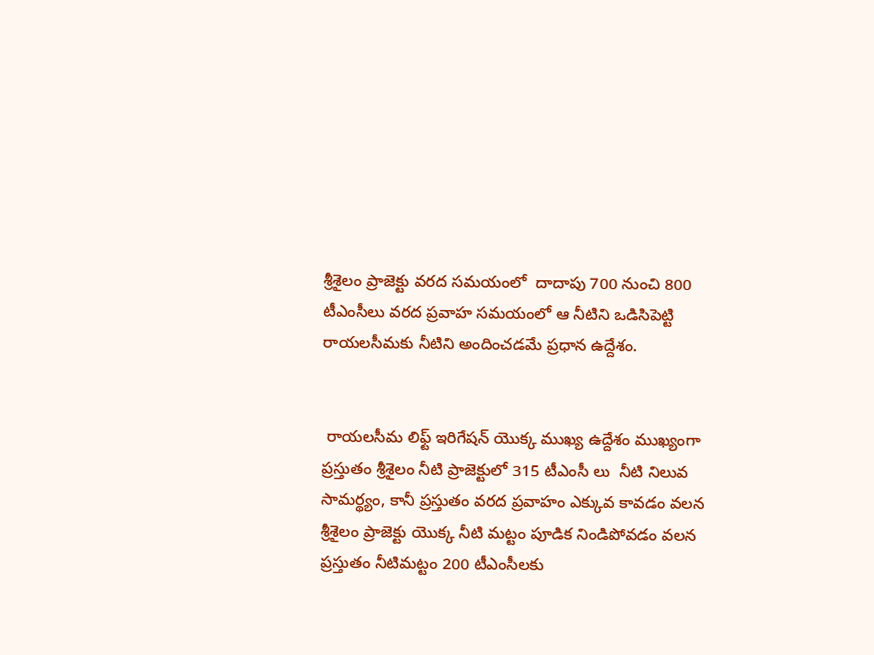శ్రీశైలం ప్రాజెక్టు వరద సమయంలో  దాదాపు 700 నుంచి 800 టీఎంసీలు వరద ప్రవాహ సమయంలో ఆ నీటిని ఒడిసిపెట్టి రాయలసీమకు నీటిని అందించడమే ప్రధాన ఉద్దేశం.


 రాయలసీమ లిఫ్ట్ ఇరిగేషన్ యొక్క ముఖ్య ఉద్దేశం ముఖ్యంగా ప్రస్తుతం శ్రీశైలం నీటి ప్రాజెక్టులో 315 టీఎంసీ లు  నీటి నిలువ సామర్థ్యం, కానీ ప్రస్తుతం వరద ప్రవాహం ఎక్కువ కావడం వలన శ్రీశైలం ప్రాజెక్టు యొక్క నీటి మట్టం పూడిక నిండిపోవడం వలన ప్రస్తుతం నీటిమట్టం 200 టీఎంసీలకు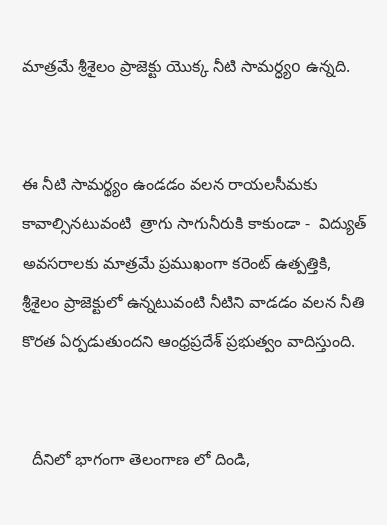మాత్రమే శ్రీశైలం ప్రాజెక్టు యొక్క నీటి సామర్ధ్యo ఉన్నది.


ఈ నీటి సామర్థ్యం ఉండడం వలన రాయలసీమకు కావాల్సినటువంటి  త్రాగు సాగునీరుకి కాకుండా -  విద్యుత్ అవసరాలకు మాత్రమే ప్రముఖంగా కరెంట్ ఉత్పత్తికి, శ్రీశైలం ప్రాజెక్టులో ఉన్నటువంటి నీటిని వాడడం వలన నీతి కొరత ఏర్పడుతుందని ఆంధ్రప్రదేశ్ ప్రభుత్వం వాదిస్తుంది.


  దీనిలో భాగంగా తెలంగాణ లో దిండి,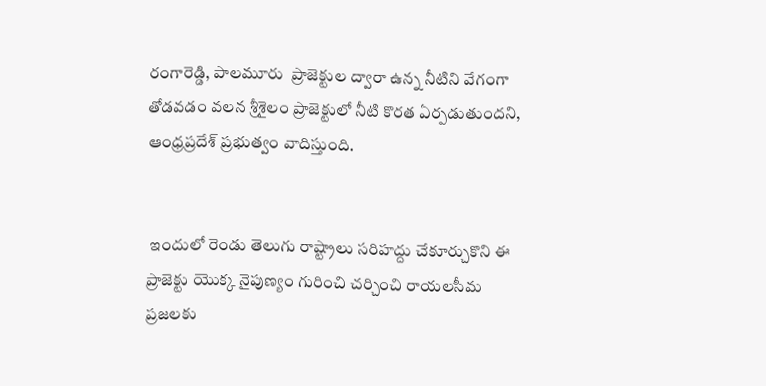రంగారెడ్డి, పాలమూరు  ప్రాజెక్టుల ద్వారా ఉన్న నీటిని వేగంగా తోడవడం వలన శ్రీశైలం ప్రాజెక్టులో నీటి కొరత ఏర్పడుతుందని, ఆంధ్రప్రదేశ్ ప్రభుత్వం వాదిస్తుంది.


 ఇందులో రెండు తెలుగు రాష్ట్రాలు సరిహద్దు చేకూర్చుకొని ఈ ప్రాజెక్టు యొక్క నైపుణ్యం గురించి చర్చించి రాయలసీమ ప్రజలకు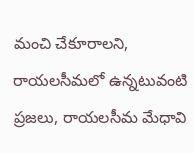మంచి చేకూరాలని, రాయలసీమలో ఉన్నటువంటి ప్రజలు, రాయలసీమ మేధావి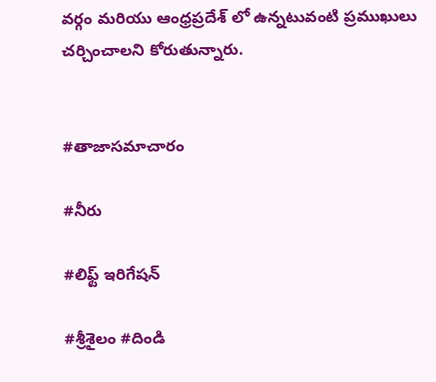వర్గం మరియు ఆంధ్రప్రదేశ్ లో ఉన్నటువంటి ప్రముఖులు చర్చించాలని కోరుతున్నారు.


#తాజాసమాచారం

#నీరు

#లిఫ్ట్ ఇరిగేషన్

#శ్రీశైలం #దిండి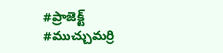#ప్రాజెక్ట్ #ముచ్చుమర్రి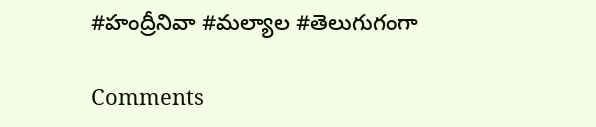#హంద్రీనివా #మల్యాల #తెలుగుగంగా

Comments